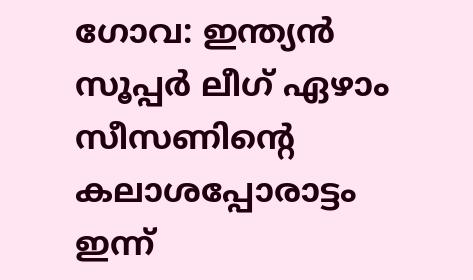ഗോവ: ഇന്ത്യൻ സൂപ്പർ ലീഗ് ഏഴാം സീസണിന്റെ കലാശപ്പോരാട്ടം ഇന്ന്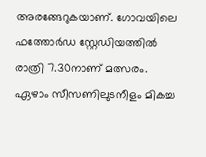അരങ്ങേറുകയാണ്. ഗോവയിലെ ഫത്തോർഡ സ്റ്റേഡിയത്തിൽ രാത്രി 7.30നാണ് മത്സരം. ഏഴാം സീസണിലുടനീളം മികച്ച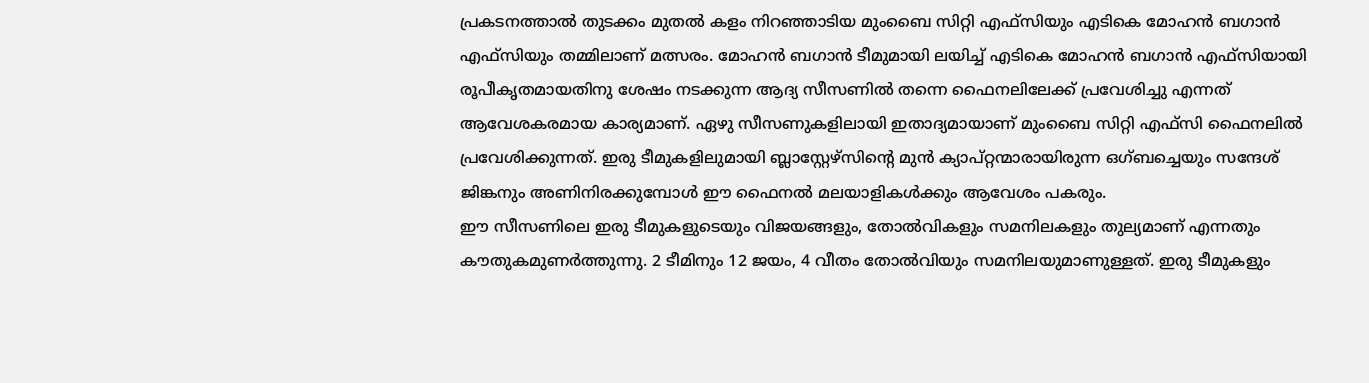പ്രകടനത്താൽ തുടക്കം മുതൽ കളം നിറഞ്ഞാടിയ മുംബൈ സിറ്റി എഫ്സിയും എടികെ മോഹൻ ബഗാൻ എഫ്സിയും തമ്മിലാണ് മത്സരം. മോഹൻ ബഗാൻ ടീമുമായി ലയിച്ച് എടികെ മോഹൻ ബഗാൻ എഫ്സിയായി രൂപീകൃതമായതിനു ശേഷം നടക്കുന്ന ആദ്യ സീസണിൽ തന്നെ ഫൈനലിലേക്ക് പ്രവേശിച്ചു എന്നത് ആവേശകരമായ കാര്യമാണ്. ഏഴു സീസണുകളിലായി ഇതാദ്യമായാണ് മുംബൈ സിറ്റി എഫ്സി ഫൈനലിൽ പ്രവേശിക്കുന്നത്. ഇരു ടീമുകളിലുമായി ബ്ലാസ്റ്റേഴ്സിന്റെ മുൻ ക്യാപ്റ്റന്മാരായിരുന്ന ഒഗ്ബച്ചെയും സന്ദേശ് ജിങ്കനും അണിനിരക്കുമ്പോൾ ഈ ഫൈനൽ മലയാളികൾക്കും ആവേശം പകരും.
ഈ സീസണിലെ ഇരു ടീമുകളുടെയും വിജയങ്ങളും, തോൽവികളും സമനിലകളും തുല്യമാണ് എന്നതും കൗതുകമുണർത്തുന്നു. 2 ടീമിനും 12 ജയം, 4 വീതം തോൽവിയും സമനിലയുമാണുള്ളത്. ഇരു ടീമുകളും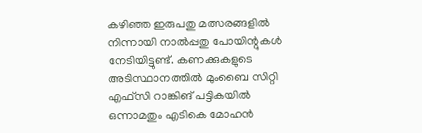കഴിഞ്ഞ ഇരുപതു മത്സരങ്ങളിൽ നിന്നായി നാൽപ്പതു പോയിന്റുകൾ നേടിയിട്ടുണ്ട്. കണക്കുകളുടെ അടിസ്ഥാനത്തിൽ മുംബൈ സിറ്റി എഫ്സി റാങ്കിങ് പട്ടികയിൽ ഒന്നാമതും എടികെ മോഹൻ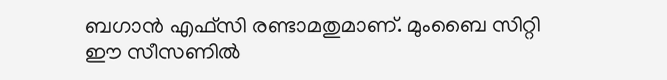ബഗാൻ എഫ്സി രണ്ടാമതുമാണ്. മുംബൈ സിറ്റി ഈ സീസണിൽ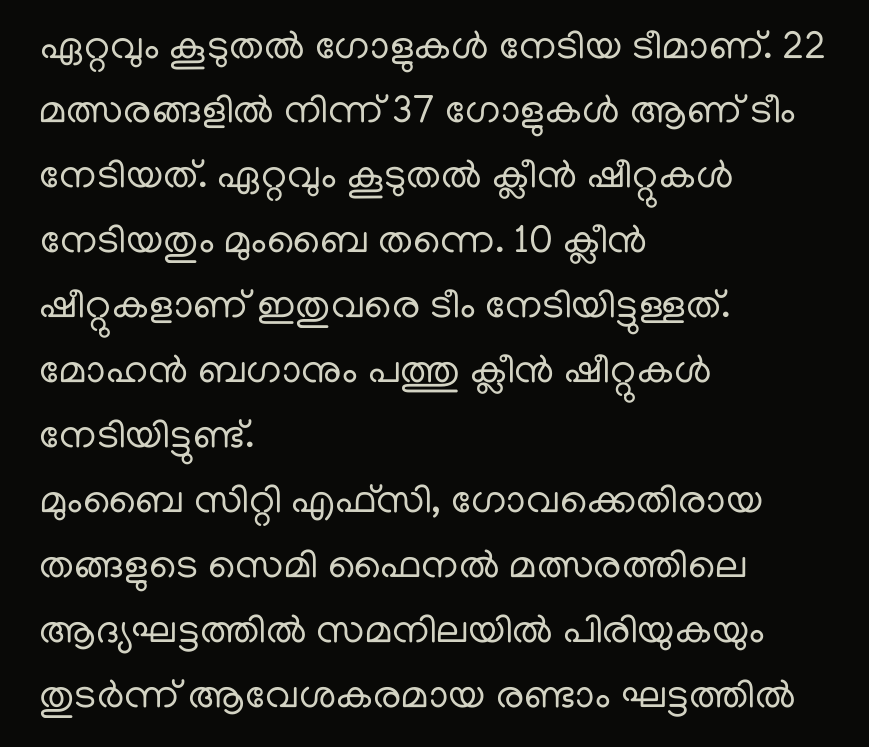ഏറ്റവും കൂടുതൽ ഗോളുകൾ നേടിയ ടീമാണ്. 22 മത്സരങ്ങളിൽ നിന്ന് 37 ഗോളുകൾ ആണ് ടീം നേടിയത്. ഏറ്റവും കൂടുതൽ ക്ലീൻ ഷീറ്റുകൾ നേടിയതും മുംബൈ തന്നെ. 10 ക്ലീൻ ഷീറ്റുകളാണ് ഇതുവരെ ടീം നേടിയിട്ടുള്ളത്. മോഹൻ ബഗാനും പത്തു ക്ലീൻ ഷീറ്റുകൾ നേടിയിട്ടുണ്ട്.
മുംബൈ സിറ്റി എഫ്സി, ഗോവക്കെതിരായ തങ്ങളുടെ സെമി ഫൈനൽ മത്സരത്തിലെ ആദ്യഘട്ടത്തിൽ സമനിലയിൽ പിരിയുകയും തുടർന്ന് ആവേശകരമായ രണ്ടാം ഘട്ടത്തിൽ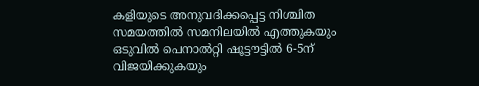കളിയുടെ അനുവദിക്കപ്പെട്ട നിശ്ചിത സമയത്തിൽ സമനിലയിൽ എത്തുകയും ഒടുവിൽ പെനാൽറ്റി ഷൂട്ടൗട്ടിൽ 6-5ന് വിജയിക്കുകയും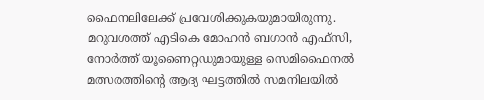ഫൈനലിലേക്ക് പ്രവേശിക്കുകയുമായിരുന്നു. മറുവശത്ത് എടികെ മോഹൻ ബഗാൻ എഫ്സി, നോർത്ത് യൂണൈറ്റഡുമായുള്ള സെമിഫൈനൽ മത്സരത്തിന്റെ ആദ്യ ഘട്ടത്തിൽ സമനിലയിൽ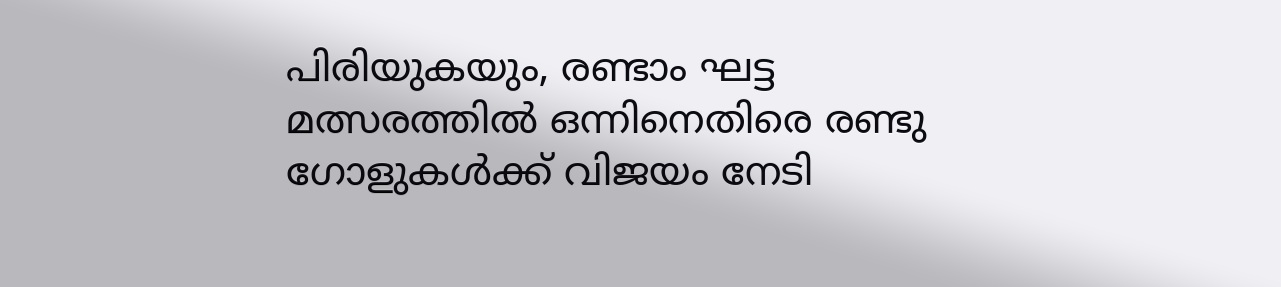പിരിയുകയും, രണ്ടാം ഘട്ട മത്സരത്തിൽ ഒന്നിനെതിരെ രണ്ടു ഗോളുകൾക്ക് വിജയം നേടി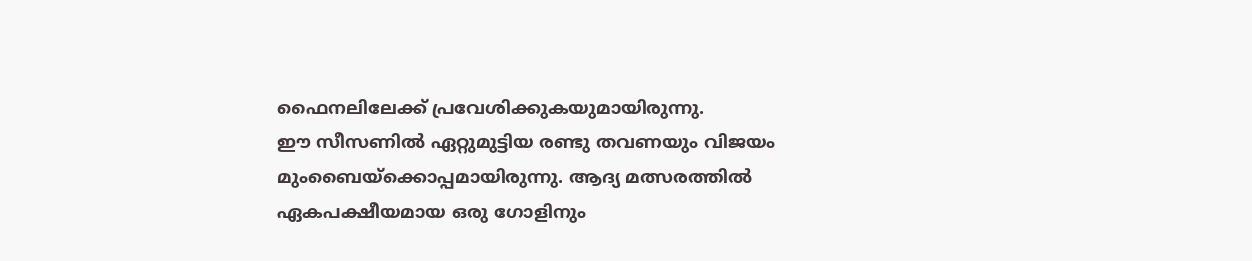ഫൈനലിലേക്ക് പ്രവേശിക്കുകയുമായിരുന്നു.
ഈ സീസണിൽ ഏറ്റുമുട്ടിയ രണ്ടു തവണയും വിജയം മുംബൈയ്ക്കൊപ്പമായിരുന്നു. ആദ്യ മത്സരത്തിൽ ഏകപക്ഷീയമായ ഒരു ഗോളിനും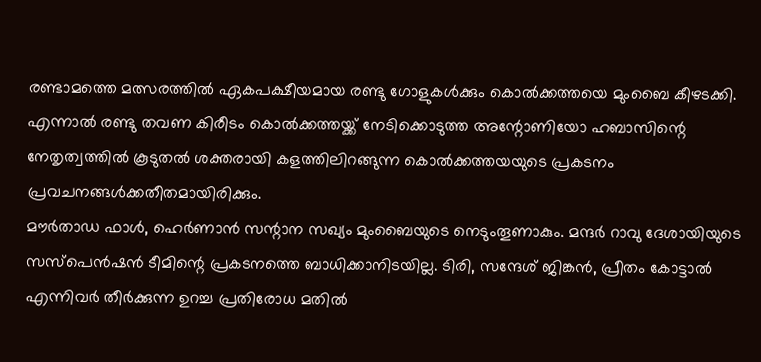രണ്ടാമത്തെ മത്സരത്തിൽ ഏകപക്ഷീയമായ രണ്ടു ഗോളുകൾക്കും കൊൽക്കത്തയെ മുംബൈ കീഴടക്കി. എന്നാൽ രണ്ടു തവണ കിരീടം കൊൽക്കത്തയ്ക്ക് നേടിക്കൊടുത്ത അന്റോണിയോ ഹബാസിന്റെ നേതൃത്വത്തിൽ കൂടുതൽ ശക്തരായി കളത്തിലിറങ്ങുന്ന കൊൽക്കത്തയയുടെ പ്രകടനം പ്രവചനങ്ങൾക്കതീതമായിരിക്കും.
മൗർതാഡ ഫാൾ, ഹെർണാൻ സന്റാന സഖ്യം മുംബൈയുടെ നെടുംതൂണാകും. മന്ദർ റാവു ദേശായിയുടെ സസ്പെൻഷൻ ടീമിന്റെ പ്രകടനത്തെ ബാധിക്കാനിടയില്ല. ടിരി, സന്ദേശ് ജിങ്കൻ, പ്രീതം കോട്ടാൽ എന്നിവർ തീർക്കുന്ന ഉറച്ച പ്രതിരോധ മതിൽ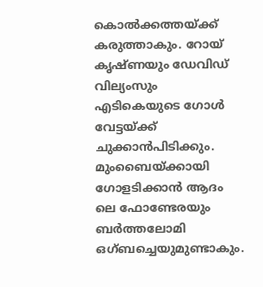കൊൽക്കത്തയ്ക്ക് കരുത്താകും. റോയ് കൃഷ്ണയും ഡേവിഡ് വില്യംസും എടികെയുടെ ഗോൾ വേട്ടയ്ക്ക് ചുക്കാൻപിടിക്കും. മുംബൈയ്ക്കായി ഗോളടിക്കാൻ ആദം ലെ ഫോണ്ടേരയും ബർത്തലോമി ഒഗ്ബച്ചെയുമുണ്ടാകും.